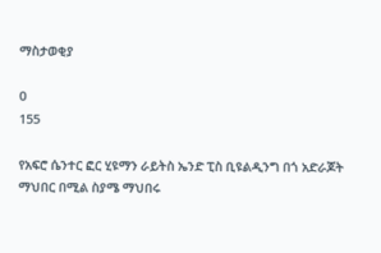ማስታወቂያ

0
155

የአፍሮ ሴንተር ፎር ሂዩማን ራይትስ ኤንድ ፒስ ቢዩልዲንግ በጎ አድራጆት ማህበር በሚል ስያሜ ማህበሩ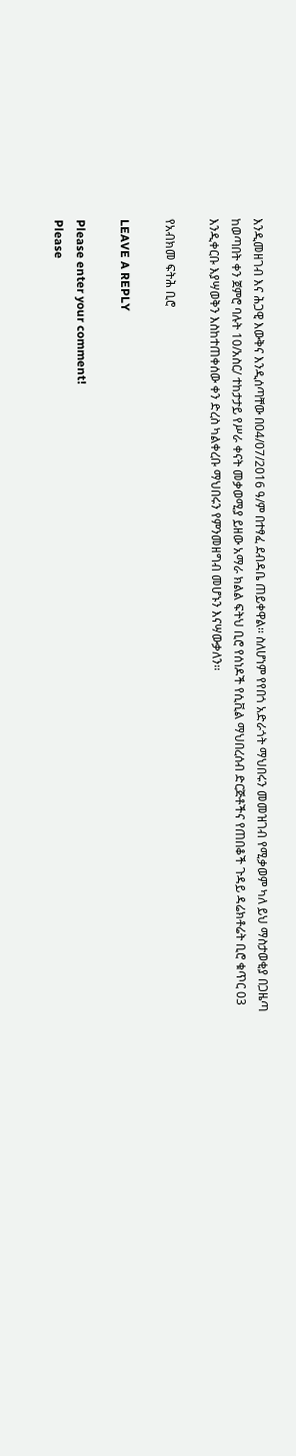እንዲመዘገብ እና ሕጋዊ እውቅና እንዲሰጣቸው በ04/07/2016 ዓ/ም በተፃፈ ደብዳቤ ጠይቀዋል፡፡ ስለሆነም የየበጎ አድራጎት ማህበሩን መመዝገብ የሚቃወም ካለ ይህ ማስታወቂያ በጋዜጣ ከወጣበት ቀን ጀምሮ ባሉት 10/አስር/ ተከታታይ የሥራ ቀናት መቃወሚያ ይዘው አማራ ክልል ፍትህ ቢሮ የሰነዶች የሲቪል ማህበረሰብ ድርጅቶችና የጠበቆች ጉዳይ ዳሬክቶሬት ቢሮ ቁጥር 03 እንዲቀርቡ እያሣወቅን እስከተጠቀሰው ቀን ድረስ ካልቀረቡ ማህበሩን የምንመዘግብ መሆኑን እናሣውቃለን፡፡

የአብክመ ፍትሕ ቢሮ

LEAVE A REPLY

Please enter your comment!
Please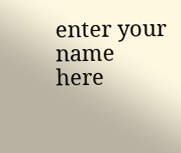enter your name here